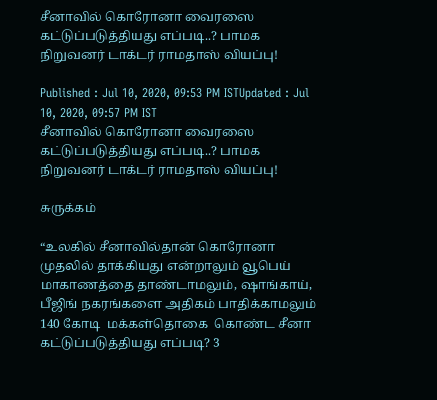சீனாவில் கொரோனா வைரஸை கட்டுப்படுத்தியது எப்படி..? பாமக நிறுவனர் டாக்டர் ராமதாஸ் வியப்பு!

Published : Jul 10, 2020, 09:53 PM ISTUpdated : Jul 10, 2020, 09:57 PM IST
சீனாவில் கொரோனா வைரஸை கட்டுப்படுத்தியது எப்படி..? பாமக நிறுவனர் டாக்டர் ராமதாஸ் வியப்பு!

சுருக்கம்

“உலகில் சீனாவில்தான் கொரோனா முதலில் தாக்கியது என்றாலும் வூபெய் மாகாணத்தை தாண்டாமலும், ஷாங்காய், பீஜிங் நகரங்களை அதிகம் பாதிக்காமலும்  140 கோடி  மக்கள்தொகை  கொண்ட சீனா கட்டுப்படுத்தியது எப்படி? 3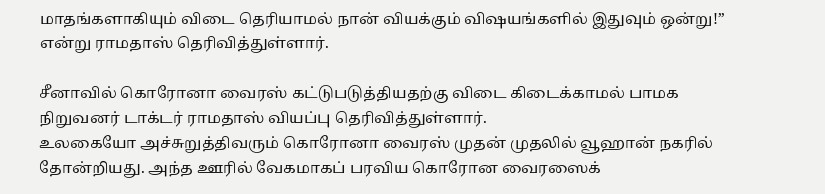மாதங்களாகியும் விடை தெரியாமல் நான் வியக்கும் விஷயங்களில் இதுவும் ஒன்று!” என்று ராமதாஸ் தெரிவித்துள்ளார்.

சீனாவில் கொரோனா வைரஸ் கட்டுபடுத்தியதற்கு விடை கிடைக்காமல் பாமக நிறுவனர் டாக்டர் ராமதாஸ் வியப்பு தெரிவித்துள்ளார்.
உலகையோ அச்சுறுத்திவரும் கொரோனா வைரஸ் முதன் முதலில் வூஹான் நகரில் தோன்றியது. அந்த ஊரில் வேகமாகப் பரவிய கொரோன வைரஸைக்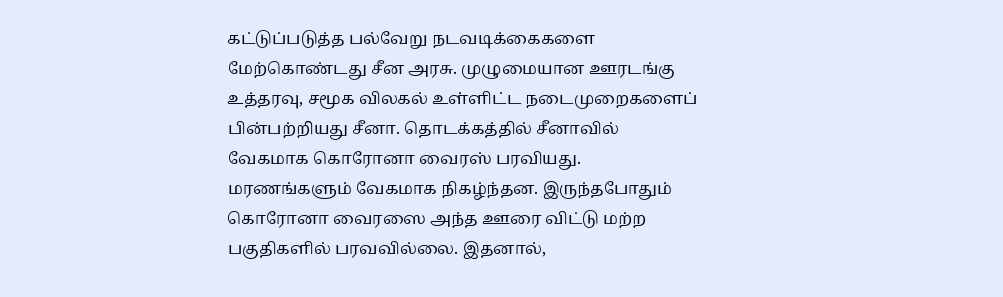கட்டுப்படுத்த பல்வேறு நடவடிக்கைகளை மேற்கொண்டது சீன அரசு. முழுமையான ஊரடங்கு உத்தரவு, சமூக விலகல் உள்ளிட்ட நடைமுறைகளைப் பின்பற்றியது சீனா. தொடக்கத்தில் சீனாவில் வேகமாக கொரோனா வைரஸ் பரவியது. மரணங்களும் வேகமாக நிகழ்ந்தன. இருந்தபோதும் கொரோனா வைரஸை அந்த ஊரை விட்டு மற்ற பகுதிகளில் பரவவில்லை. இதனால்,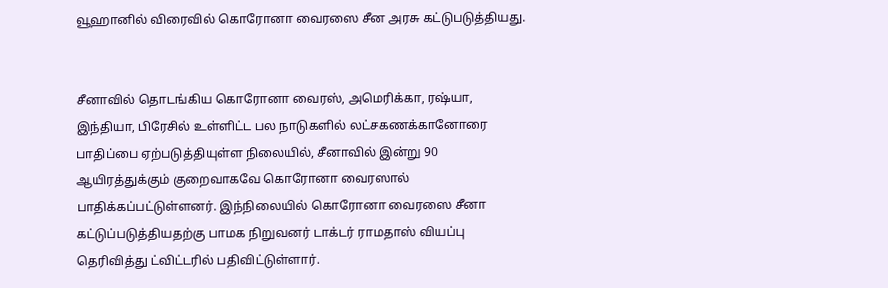வூஹானில் விரைவில் கொரோனா வைரஸை சீன அரசு கட்டுபடுத்தியது.


சீனாவில் தொடங்கிய கொரோனா வைரஸ், அமெரிக்கா, ரஷ்யா, இந்தியா, பிரேசில் உள்ளிட்ட பல நாடுகளில் லட்சகணக்கானோரை பாதிப்பை ஏற்படுத்தியுள்ள நிலையில், சீனாவில் இன்று 90 ஆயிரத்துக்கும் குறைவாகவே கொரோனா வைரஸால் பாதிக்கப்பட்டுள்ளனர். இந்நிலையில் கொரோனா வைரஸை சீனா கட்டுப்படுத்தியதற்கு பாமக நிறுவனர் டாக்டர் ராமதாஸ் வியப்பு தெரிவித்து ட்விட்டரில் பதிவிட்டுள்ளார்.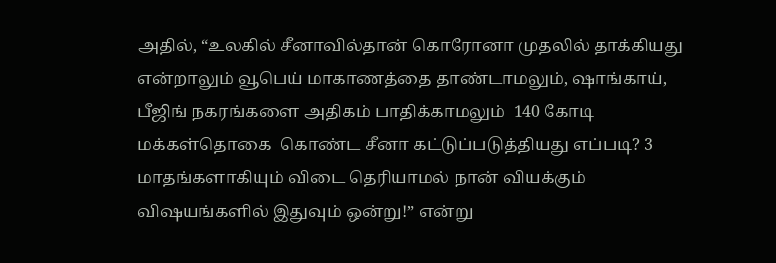அதில், “உலகில் சீனாவில்தான் கொரோனா முதலில் தாக்கியது என்றாலும் வூபெய் மாகாணத்தை தாண்டாமலும், ஷாங்காய், பீஜிங் நகரங்களை அதிகம் பாதிக்காமலும்  140 கோடி  மக்கள்தொகை  கொண்ட சீனா கட்டுப்படுத்தியது எப்படி? 3 மாதங்களாகியும் விடை தெரியாமல் நான் வியக்கும் விஷயங்களில் இதுவும் ஒன்று!” என்று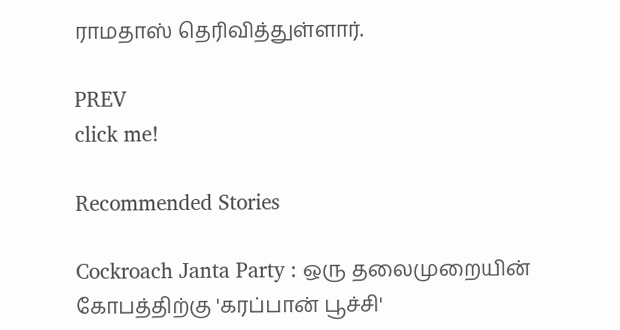ராமதாஸ் தெரிவித்துள்ளார்.

PREV
click me!

Recommended Stories

Cockroach Janta Party : ஒரு தலைமுறையின் கோபத்திற்கு 'கரப்பான் பூச்சி'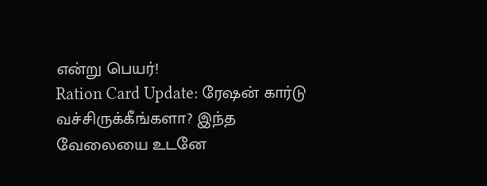என்று பெயர்!
Ration Card Update: ரேஷன் கார்டு வச்சிருக்கீங்களா? இந்த வேலையை உடனே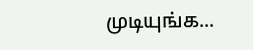முடியுங்க...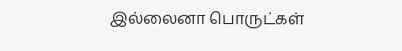இல்லைனா பொருட்கள்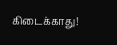கிடைக்காது!